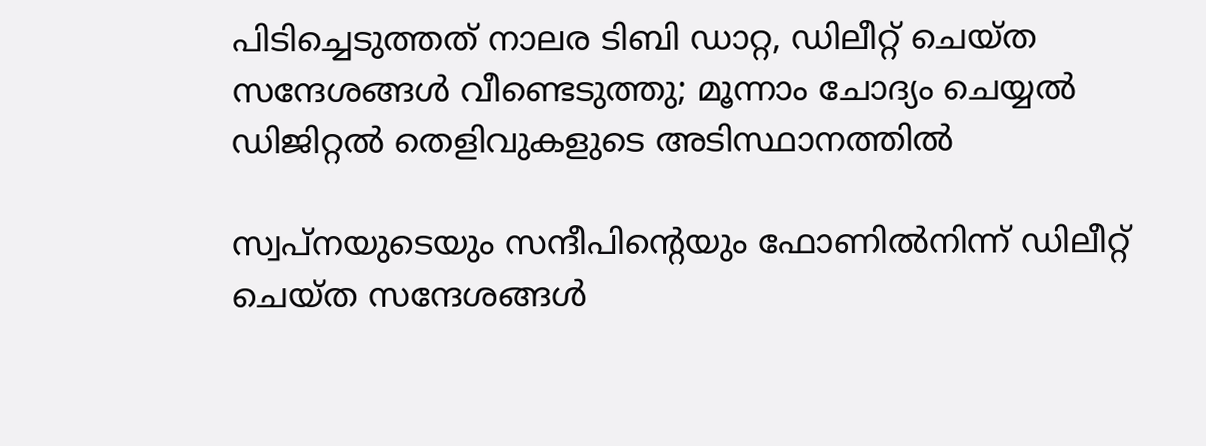പിടിച്ചെടുത്തത് നാലര ടിബി ഡാറ്റ, ഡിലീറ്റ് ചെയ്ത സന്ദേശങ്ങള്‍ വീണ്ടെടുത്തു; മൂന്നാം ചോദ്യം ചെയ്യല്‍ ഡിജിറ്റല്‍ തെളിവുകളുടെ അടിസ്ഥാനത്തില്‍

സ്വപ്‌നയുടെയും സന്ദീപിന്റെയും ഫോണില്‍നിന്ന് ഡിലീറ്റ് ചെയ്ത സന്ദേശങ്ങള്‍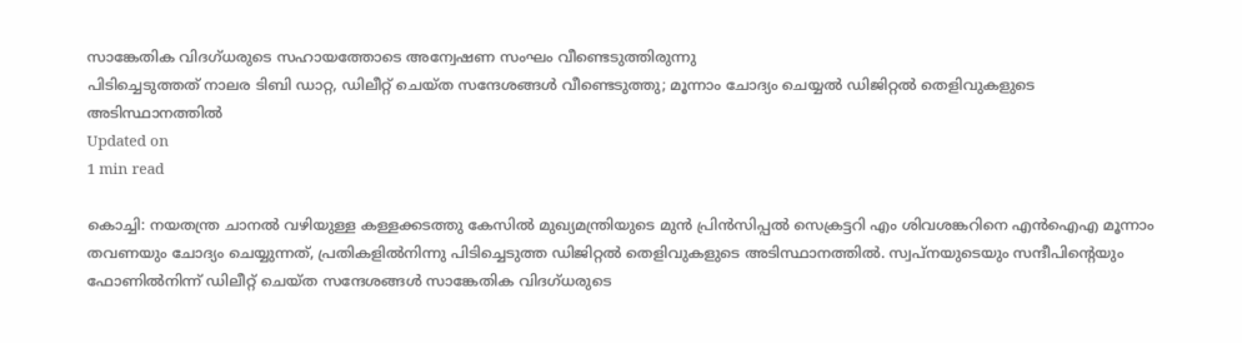സാങ്കേതിക വിദഗ്ധരുടെ സഹായത്തോടെ അന്വേഷണ സംഘം വീണ്ടെടുത്തിരുന്നു
പിടിച്ചെടുത്തത് നാലര ടിബി ഡാറ്റ, ഡിലീറ്റ് ചെയ്ത സന്ദേശങ്ങള്‍ വീണ്ടെടുത്തു; മൂന്നാം ചോദ്യം ചെയ്യല്‍ ഡിജിറ്റല്‍ തെളിവുകളുടെ അടിസ്ഥാനത്തില്‍
Updated on
1 min read

കൊച്ചി: നയതന്ത്ര ചാനല്‍ വഴിയുള്ള കള്ളക്കടത്തു കേസില്‍ മുഖ്യമന്ത്രിയുടെ മുന്‍ പ്രിന്‍സിപ്പല്‍ സെക്രട്ടറി എം ശിവശങ്കറിനെ എന്‍ഐഎ മൂന്നാം തവണയും ചോദ്യം ചെയ്യുന്നത്, പ്രതികളില്‍നിന്നു പിടിച്ചെടുത്ത ഡിജിറ്റല്‍ തെളിവുകളുടെ അടിസ്ഥാനത്തില്‍. സ്വപ്‌നയുടെയും സന്ദീപിന്റെയും ഫോണില്‍നിന്ന് ഡിലീറ്റ് ചെയ്ത സന്ദേശങ്ങള്‍ സാങ്കേതിക വിദഗ്ധരുടെ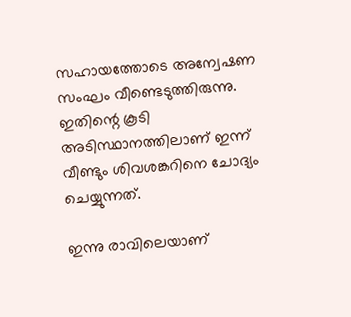സഹായത്തോടെ അന്വേഷണ സംഘം വീണ്ടെടുത്തിരുന്നു. ഇതിന്റെ കൂടി അടിസ്ഥാനത്തിലാണ് ഇന്ന് വീണ്ടും ശിവശങ്കറിനെ ചോദ്യം ചെയ്യുന്നത്.

ഇന്നു രാവിലെയാണ്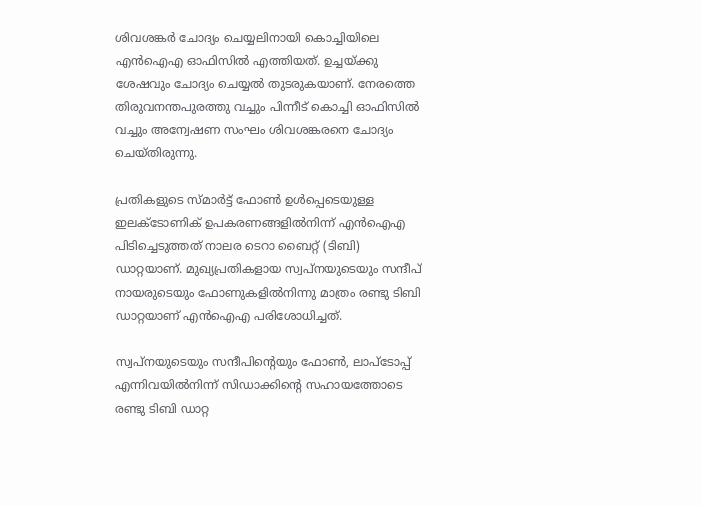ശിവശങ്കര്‍ ചോദ്യം ചെയ്യലിനായി കൊച്ചിയിലെ എന്‍ഐഎ ഓഫിസില്‍ എത്തിയത്. ഉച്ചയ്ക്കു ശേഷവും ചോദ്യം ചെയ്യല്‍ തുടരുകയാണ്. നേരത്തെ തിരുവനന്തപുരത്തു വച്ചും പിന്നീട് കൊച്ചി ഓഫിസില്‍ വച്ചും അന്വേഷണ സംഘം ശിവശങ്കരനെ ചോദ്യം ചെയ്തിരുന്നു.

പ്രതികളുടെ സ്മാര്‍ട്ട് ഫോണ്‍ ഉള്‍പ്പെടെയുള്ള ഇലക്ടോണിക് ഉപകരണങ്ങളില്‍നിന്ന് എന്‍ഐഎ പിടിച്ചെടുത്തത് നാലര ടെറാ ബൈറ്റ് (ടിബി) ഡാറ്റയാണ്. മുഖ്യപ്രതികളായ സ്വപ്‌നയുടെയും സന്ദീപ് നായരുടെയും ഫോണുകളില്‍നിന്നു മാത്രം രണ്ടു ടിബി ഡാറ്റയാണ് എന്‍ഐഎ പരിശോധിച്ചത്.

സ്വപ്‌നയുടെയും സന്ദീപിന്റെയും ഫോണ്‍, ലാപ്‌ടോപ്പ് എന്നിവയില്‍നിന്ന് സിഡാക്കിന്റെ സഹായത്തോടെ രണ്ടു ടിബി ഡാറ്റ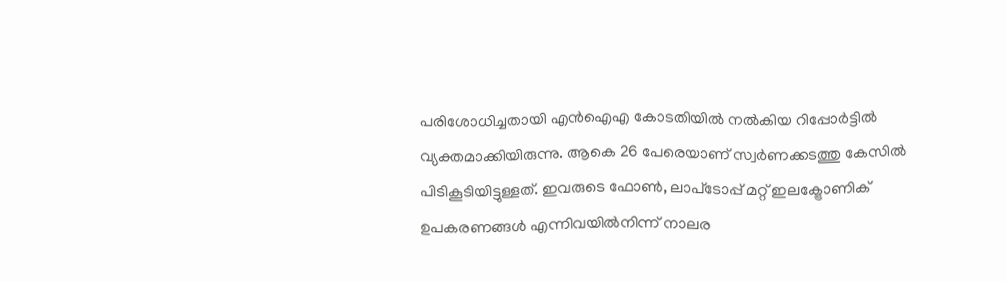പരിശോധിച്ചതായി എന്‍ഐഎ കോടതിയില്‍ നല്‍കിയ റിപ്പോര്‍ട്ടില്‍ വ്യക്തമാക്കിയിരുന്നു. ആകെ 26 പേരെയാണ് സ്വര്‍ണക്കടത്തു കേസില്‍ പിടികൂടിയിട്ടുള്ളത്. ഇവരുടെ ഫോണ്‍, ലാപ്‌ടോപ്പ് മറ്റ് ഇലക്ട്രോണിക് ഉപകരണങ്ങള്‍ എന്നിവയില്‍നിന്ന് നാലര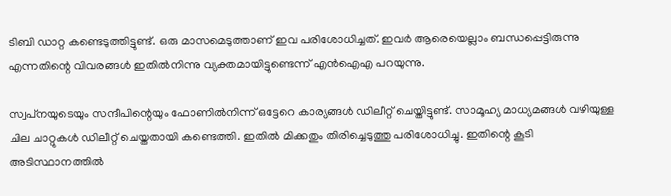ടിബി ഡാറ്റ കണ്ടെടുത്തിട്ടുണ്ട്. ഒരു മാസമെടുത്താണ് ഇവ പരിശോധിച്ചത്. ഇവര്‍ ആരെയെല്ലാം ബന്ധപ്പെട്ടിരുന്നു എന്നതിന്റെ വിവരങ്ങള്‍ ഇതില്‍നിന്നു വ്യക്തമായിട്ടുണ്ടെന്ന് എന്‍ഐഎ പറയുന്നു.

സ്വപ്‌നയുടെയും സന്ദീപിന്റെയും ഫോണില്‍നിന്ന് ഒട്ടേറെ കാര്യങ്ങള്‍ ഡിലീറ്റ് ചെയ്തിട്ടുണ്ട്. സാമൂഹ്യ മാധ്യമങ്ങള്‍ വഴിയുള്ള ചില ചാറ്റുകള്‍ ഡിലീറ്റ് ചെയ്തതായി കണ്ടെത്തി. ഇതില്‍ മിക്കതും തിരിച്ചെടുത്തു പരിശോധിച്ചു. ഇതിന്റെ കൂടി അടിസ്ഥാനത്തില്‍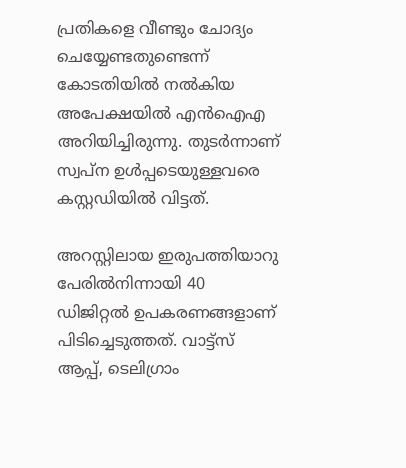പ്രതികളെ വീണ്ടും ചോദ്യം ചെയ്യേണ്ടതുണ്ടെന്ന് കോടതിയില്‍ നല്‍കിയ അപേക്ഷയില്‍ എന്‍ഐഎ അറിയിച്ചിരുന്നു. തുടര്‍ന്നാണ് സ്വപ്‌ന ഉള്‍പ്പടെയുള്ളവരെ കസ്റ്റഡിയില്‍ വിട്ടത്.

അറസ്റ്റിലായ ഇരുപത്തിയാറു പേരില്‍നിന്നായി 40 ഡിജിറ്റല്‍ ഉപകരണങ്ങളാണ് പിടിച്ചെടുത്തത്. വാട്ട്‌സ് ആപ്പ്, ടെലിഗ്രാം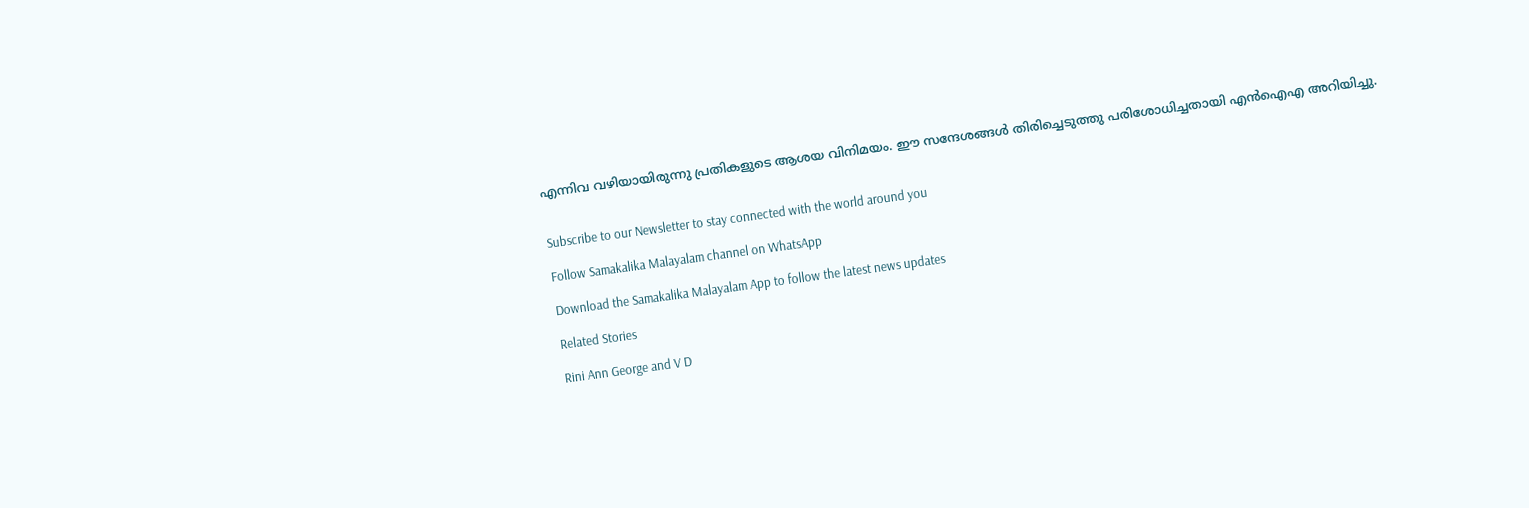എന്നിവ വഴിയായിരുന്നു പ്രതികളുടെ ആശയ വിനിമയം. ഈ സന്ദേശങ്ങള്‍ തിരിച്ചെടുത്തു പരിശോധിച്ചതായി എന്‍ഐഎ അറിയിച്ചു.


Subscribe to our Newsletter to stay connected with the world around you

Follow Samakalika Malayalam channel on WhatsApp

Download the Samakalika Malayalam App to follow the latest news updates

Related Stories

Rini Ann George and V D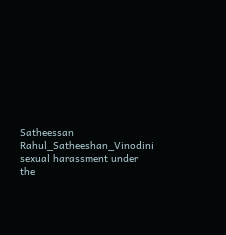Satheessan
Rahul_Satheeshan_Vinodini
sexual harassment under the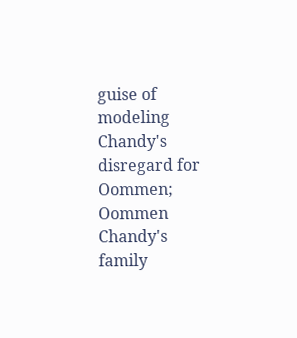guise of modeling
Chandy's disregard for Oommen; Oommen Chandy's family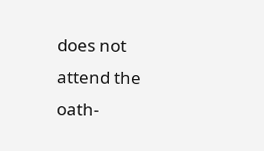does not attend the oath-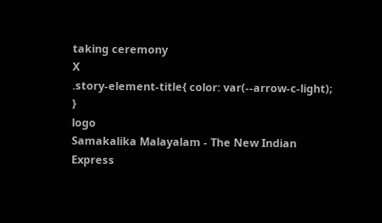taking ceremony
X
.story-element-title{ color: var(--arrow-c-light); }
logo
Samakalika Malayalam - The New Indian Express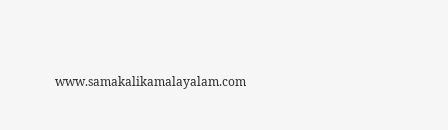www.samakalikamalayalam.com